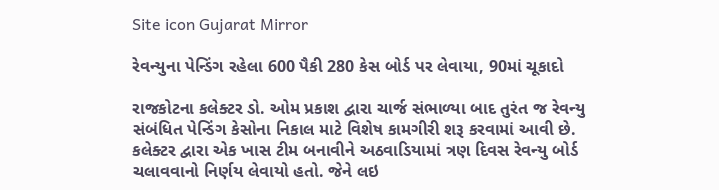Site icon Gujarat Mirror

રેવન્યુના પેન્ડિંગ રહેલા 600 પૈકી 280 કેસ બોર્ડ પર લેવાયા, 90માં ચૂકાદો

રાજકોટના કલેક્ટર ડો. ઓમ પ્રકાશ દ્વારા ચાર્જ સંભાળ્યા બાદ તુરંત જ રેવન્યુ સંબંધિત પેન્ડિંગ કેસોના નિકાલ માટે વિશેષ કામગીરી શરૂ કરવામાં આવી છે. કલેક્ટર દ્વારા એક ખાસ ટીમ બનાવીને અઠવાડિયામાં ત્રણ દિવસ રેવન્યુ બોર્ડ ચલાવવાનો નિર્ણય લેવાયો હતો. જેને લઇ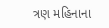ત્રણ મહિનાના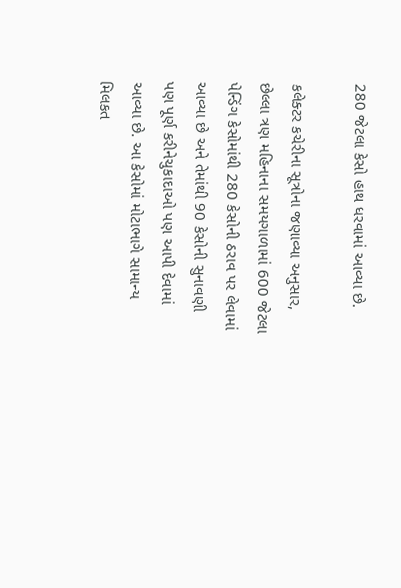280 જેટલા કેસો હાથ ધરવામાં આવ્યા છે.

કલેક્ટર કચેરીના સૂત્રોના જણાવ્યા અનુસાર, છેલ્લા ત્રણ મહિનાના સમયગાળામાં 600 જેટલા પેન્ડિંગ કેસોમાંથી 280 કેસોની ઠરાવ પર લેવામાં આવ્યા છે અને તેમાંથી 90 કેસોની સુનાવણી પણ પૂર્ણ કરીનેચુકાદાઓ પણ આપી દેવામાં આવ્યા છે. આ કેસોમાં મોટાભાગે સામાન્ય મિલકત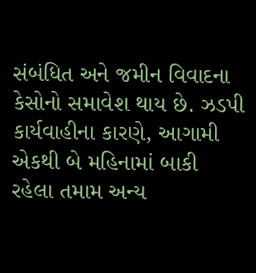સંબંધિત અને જમીન વિવાદના કેસોનો સમાવેશ થાય છે. ઝડપી કાર્યવાહીના કારણે, આગામી એકથી બે મહિનામાં બાકી રહેલા તમામ અન્ય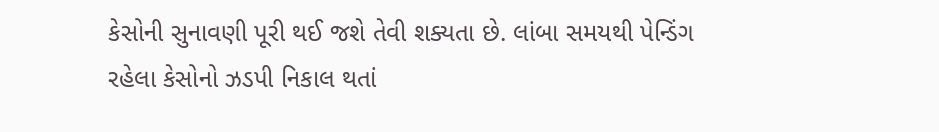કેસોની સુનાવણી પૂરી થઈ જશે તેવી શક્યતા છે. લાંબા સમયથી પેન્ડિંગ રહેલા કેસોનો ઝડપી નિકાલ થતાં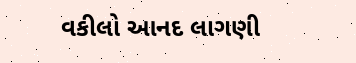વકીલો આનદ લાગણી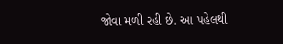જોવા મળી રહી છે. આ પહેલથી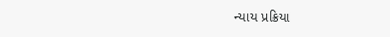ન્યાય પ્રક્રિયા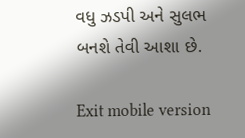વધુ ઝડપી અને સુલભ બનશે તેવી આશા છે.

Exit mobile version